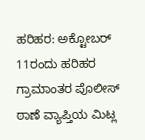ಹರಿಹರ: ಅಕ್ಟೋಬರ್ 11ರಂದು ಹರಿಹರ ಗ್ರಾಮಾಂತರ ಪೊಲೀಸ್ ಠಾಣೆ ವ್ಯಾಪ್ತಿಯ ಮಿಟ್ಲ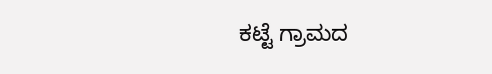ಕಟ್ಟೆ ಗ್ರಾಮದ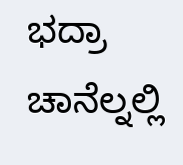ಭದ್ರಾ ಚಾನೆಲ್ನಲ್ಲಿ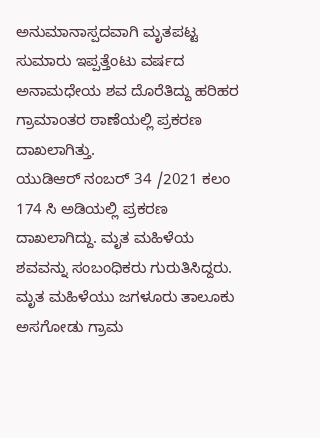ಅನುಮಾನಾಸ್ಪದವಾಗಿ ಮೃತಪಟ್ಟ ಸುಮಾರು ಇಪ್ಪತ್ತೆಂಟು ವರ್ಷದ ಅನಾಮಧೇಯ ಶವ ದೊರೆತಿದ್ದು ಹರಿಹರ ಗ್ರಾಮಾಂತರ ಠಾಣೆಯಲ್ಲಿ ಪ್ರಕರಣ ದಾಖಲಾಗಿತ್ತು.
ಯುಡಿಆರ್ ನಂಬರ್ 34 /2021 ಕಲಂ 174 ಸಿ ಅಡಿಯಲ್ಲಿ ಪ್ರಕರಣ ದಾಖಲಾಗಿದ್ದು. ಮೃತ ಮಹಿಳೆಯ ಶವವನ್ನು ಸಂಬಂಧಿಕರು ಗುರುತಿಸಿದ್ದರು.
ಮೃತ ಮಹಿಳೆಯು ಜಗಳೂರು ತಾಲೂಕು ಅಸಗೋಡು ಗ್ರಾಮ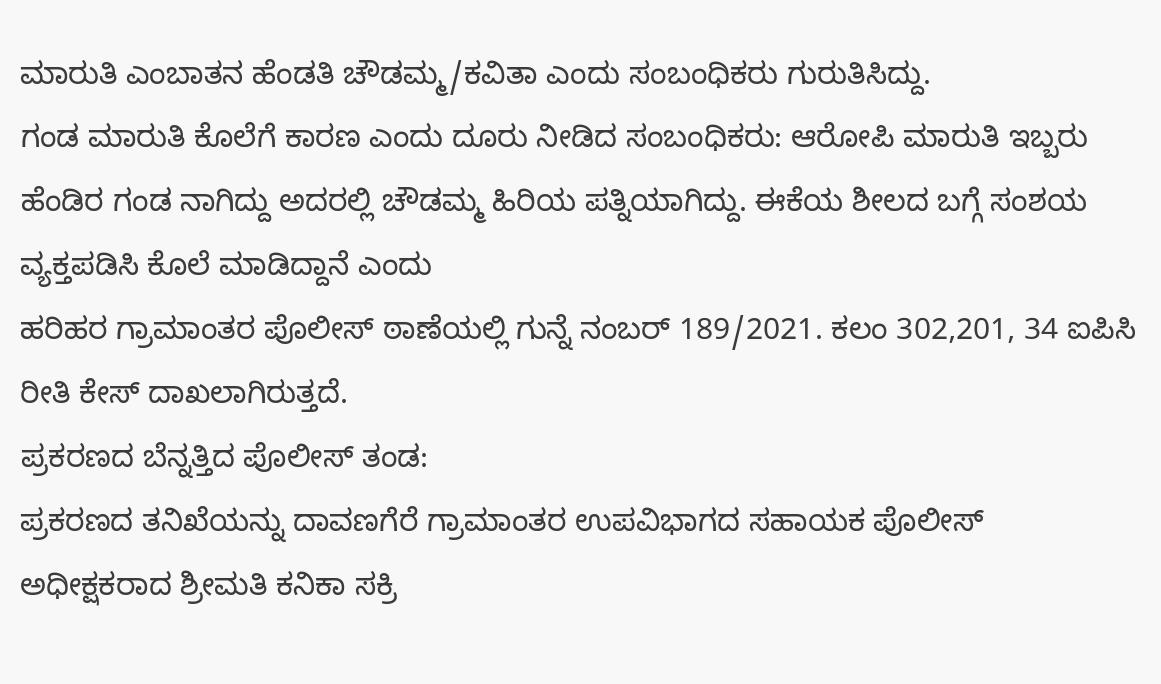ಮಾರುತಿ ಎಂಬಾತನ ಹೆಂಡತಿ ಚೌಡಮ್ಮ/ಕವಿತಾ ಎಂದು ಸಂಬಂಧಿಕರು ಗುರುತಿಸಿದ್ದು.
ಗಂಡ ಮಾರುತಿ ಕೊಲೆಗೆ ಕಾರಣ ಎಂದು ದೂರು ನೀಡಿದ ಸಂಬಂಧಿಕರು: ಆರೋಪಿ ಮಾರುತಿ ಇಬ್ಬರು ಹೆಂಡಿರ ಗಂಡ ನಾಗಿದ್ದು ಅದರಲ್ಲಿ ಚೌಡಮ್ಮ ಹಿರಿಯ ಪತ್ನಿಯಾಗಿದ್ದು. ಈಕೆಯ ಶೀಲದ ಬಗ್ಗೆ ಸಂಶಯ ವ್ಯಕ್ತಪಡಿಸಿ ಕೊಲೆ ಮಾಡಿದ್ದಾನೆ ಎಂದು
ಹರಿಹರ ಗ್ರಾಮಾಂತರ ಪೊಲೀಸ್ ಠಾಣೆಯಲ್ಲಿ ಗುನ್ನೆ ನಂಬರ್ 189/2021. ಕಲಂ 302,201, 34 ಐಪಿಸಿ ರೀತಿ ಕೇಸ್ ದಾಖಲಾಗಿರುತ್ತದೆ.
ಪ್ರಕರಣದ ಬೆನ್ನತ್ತಿದ ಪೊಲೀಸ್ ತಂಡ:
ಪ್ರಕರಣದ ತನಿಖೆಯನ್ನು ದಾವಣಗೆರೆ ಗ್ರಾಮಾಂತರ ಉಪವಿಭಾಗದ ಸಹಾಯಕ ಪೊಲೀಸ್ ಅಧೀಕ್ಷಕರಾದ ಶ್ರೀಮತಿ ಕನಿಕಾ ಸಕ್ರಿ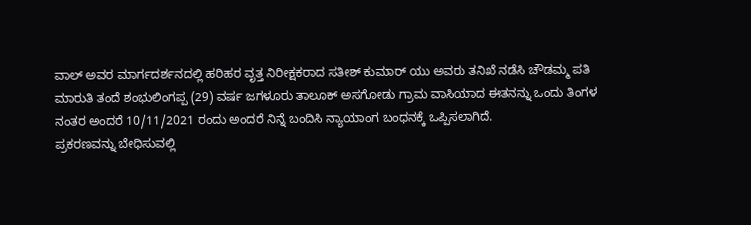ವಾಲ್ ಅವರ ಮಾರ್ಗದರ್ಶನದಲ್ಲಿ ಹರಿಹರ ವೃತ್ತ ನಿರೀಕ್ಷಕರಾದ ಸತೀಶ್ ಕುಮಾರ್ ಯು ಅವರು ತನಿಖೆ ನಡೆಸಿ ಚೌಡಮ್ಮ ಪತಿ ಮಾರುತಿ ತಂದೆ ಶಂಭುಲಿಂಗಪ್ಪ (29) ವರ್ಷ ಜಗಳೂರು ತಾಲೂಕ್ ಅಸಗೋಡು ಗ್ರಾಮ ವಾಸಿಯಾದ ಈತನನ್ನು ಒಂದು ತಿಂಗಳ ನಂತರ ಅಂದರೆ 10/11/2021 ರಂದು ಅಂದರೆ ನಿನ್ನೆ ಬಂದಿಸಿ ನ್ಯಾಯಾಂಗ ಬಂಧನಕ್ಕೆ ಒಪ್ಪಿಸಲಾಗಿದೆ.
ಪ್ರಕರಣವನ್ನು ಬೇಧಿಸುವಲ್ಲಿ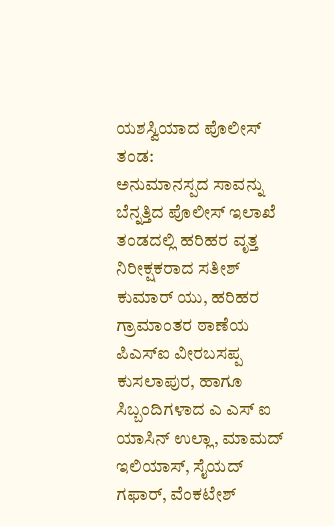ಯಶಸ್ವಿಯಾದ ಪೊಲೀಸ್ ತಂಡ:
ಅನುಮಾನಸ್ಪದ ಸಾವನ್ನು ಬೆನ್ನತ್ತಿದ ಪೊಲೀಸ್ ಇಲಾಖೆ ತಂಡದಲ್ಲಿ ಹರಿಹರ ವೃತ್ತ ನಿರೀಕ್ಷಕರಾದ ಸತೀಶ್ ಕುಮಾರ್ ಯು, ಹರಿಹರ ಗ್ರಾಮಾಂತರ ಠಾಣೆಯ ಪಿಎಸ್ಐ ವೀರಬಸಪ್ಪ ಕುಸಲಾಪುರ, ಹಾಗೂ ಸಿಬ್ಬಂದಿಗಳಾದ ಎ ಎಸ್ ಐ ಯಾಸಿನ್ ಉಲ್ಲಾ, ಮಾಮದ್ ಇಲಿಯಾಸ್, ಸೈಯದ್ ಗಫಾರ್, ವೆಂಕಟೇಶ್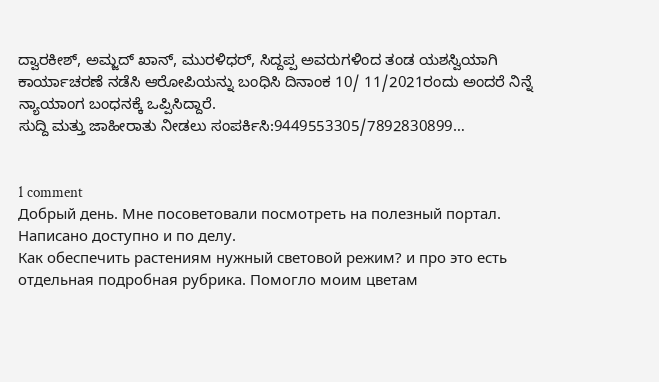ದ್ವಾರಕೀಶ್, ಅಮ್ಜದ್ ಖಾನ್, ಮುರಳಿಧರ್, ಸಿದ್ದಪ್ಪ ಅವರುಗಳಿಂದ ತಂಡ ಯಶಸ್ವಿಯಾಗಿ ಕಾರ್ಯಾಚರಣೆ ನಡೆಸಿ ಆರೋಪಿಯನ್ನು ಬಂಧಿಸಿ ದಿನಾಂಕ 10/ 11/2021ರಂದು ಅಂದರೆ ನಿನ್ನೆ ನ್ಯಾಯಾಂಗ ಬಂಧನಕ್ಕೆ ಒಪ್ಪಿಸಿದ್ದಾರೆ.
ಸುದ್ದಿ ಮತ್ತು ಜಾಹೀರಾತು ನೀಡಲು ಸಂಪರ್ಕಿಸಿ:9449553305/7892830899…


1 comment
Добрый день. Мне посоветовали посмотреть на полезный портал. Написано доступно и по делу.
Как обеспечить растениям нужный световой режим? и про это есть отдельная подробная рубрика. Помогло моим цветам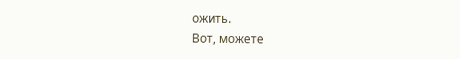ожить.
Вот, можете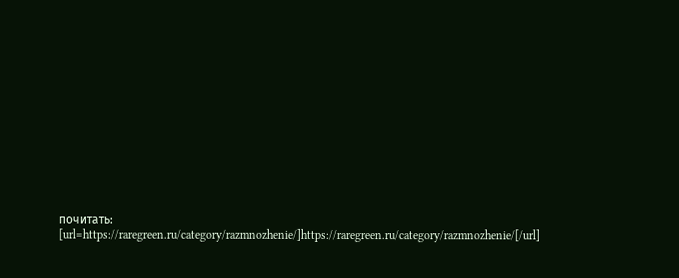почитать:
[url=https://raregreen.ru/category/razmnozhenie/]https://raregreen.ru/category/razmnozhenie/[/url]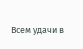Всем удачи в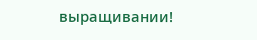выращивании!